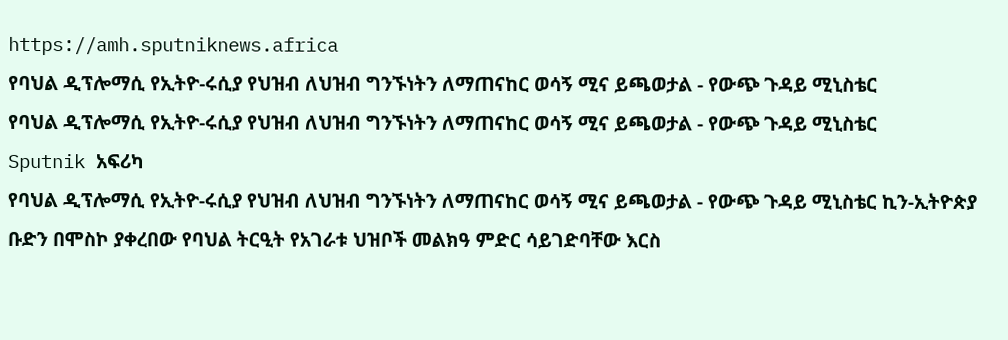https://amh.sputniknews.africa
የባህል ዲፕሎማሲ የኢትዮ-ሩሲያ የህዝብ ለህዝብ ግንኙነትን ለማጠናከር ወሳኝ ሚና ይጫወታል - የውጭ ጉዳይ ሚኒስቴር
የባህል ዲፕሎማሲ የኢትዮ-ሩሲያ የህዝብ ለህዝብ ግንኙነትን ለማጠናከር ወሳኝ ሚና ይጫወታል - የውጭ ጉዳይ ሚኒስቴር
Sputnik አፍሪካ
የባህል ዲፕሎማሲ የኢትዮ-ሩሲያ የህዝብ ለህዝብ ግንኙነትን ለማጠናከር ወሳኝ ሚና ይጫወታል - የውጭ ጉዳይ ሚኒስቴር ኪን-ኢትዮጵያ ቡድን በሞስኮ ያቀረበው የባህል ትርዒት የአገራቱ ህዝቦች መልክዓ ምድር ሳይገድባቸው እርስ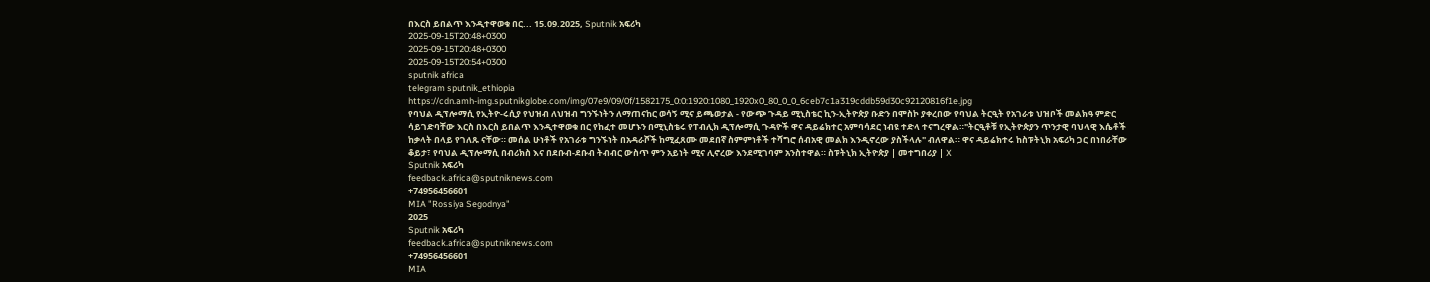በእርስ ይበልጥ እንዲተዋወቁ በር... 15.09.2025, Sputnik አፍሪካ
2025-09-15T20:48+0300
2025-09-15T20:48+0300
2025-09-15T20:54+0300
sputnik africa
telegram sputnik_ethiopia
https://cdn.amh-img.sputnikglobe.com/img/07e9/09/0f/1582175_0:0:1920:1080_1920x0_80_0_0_6ceb7c1a319cddb59d30c92120816f1e.jpg
የባህል ዲፕሎማሲ የኢትዮ-ሩሲያ የህዝብ ለህዝብ ግንኙነትን ለማጠናከር ወሳኝ ሚና ይጫወታል - የውጭ ጉዳይ ሚኒስቴር ኪን-ኢትዮጵያ ቡድን በሞስኮ ያቀረበው የባህል ትርዒት የአገራቱ ህዝቦች መልክዓ ምድር ሳይገድባቸው እርስ በእርስ ይበልጥ እንዲተዋወቁ በር የከፈተ መሆኑን በሚኒስቴሩ የፐብሊክ ዲፕሎማሲ ጉዳዮች ዋና ዳይሬክተር አምባሳደር ነብዩ ተድላ ተናግረዋል።"ትርዒቶቹ የኢትዮጵያን ጥንታዊ ባህላዊ እሴቶች ከቃላት በላይ የገለጹ ናቸው። መሰል ሁነቶች የአገራቱ ግንኙነት በአዳራሾች ከሚፈጸሙ መደበኛ ስምምነቶች ተሻግሮ ሰብአዊ መልክ እንዲኖረው ያስችላሉ" ብለዋል። ዋና ዳይሬክተሩ ከስፑትኒክ አፍሪካ ጋር በነበራቸው ቆይታ፣ የባህል ዲፕሎማሲ በብሪክስ እና በደቡብ-ደቡብ ትብብር ውስጥ ምን አይነት ሚና ሊኖረው እንደሚገባም አንስተዋል። ስፑትኒክ ኢትዮጵያ | መተግበሪያ | X
Sputnik አፍሪካ
feedback.africa@sputniknews.com
+74956456601
MIA "Rossiya Segodnya"
2025
Sputnik አፍሪካ
feedback.africa@sputniknews.com
+74956456601
MIA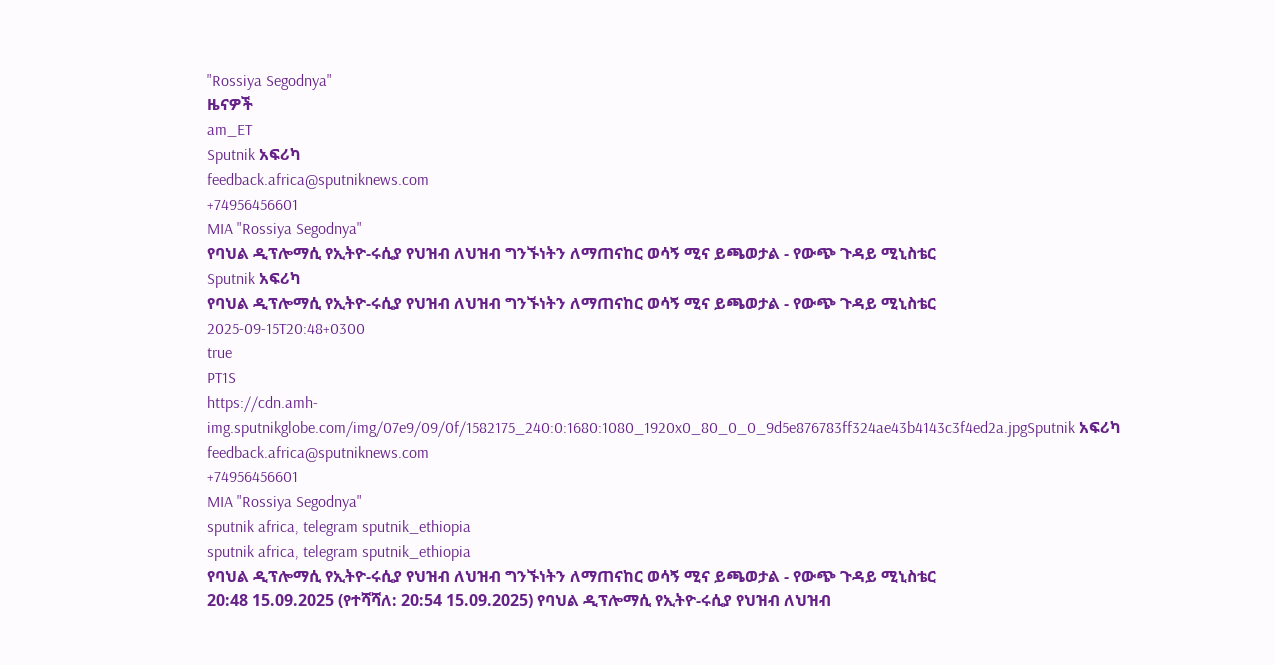"Rossiya Segodnya"
ዜናዎች
am_ET
Sputnik አፍሪካ
feedback.africa@sputniknews.com
+74956456601
MIA "Rossiya Segodnya"
የባህል ዲፕሎማሲ የኢትዮ-ሩሲያ የህዝብ ለህዝብ ግንኙነትን ለማጠናከር ወሳኝ ሚና ይጫወታል - የውጭ ጉዳይ ሚኒስቴር
Sputnik አፍሪካ
የባህል ዲፕሎማሲ የኢትዮ-ሩሲያ የህዝብ ለህዝብ ግንኙነትን ለማጠናከር ወሳኝ ሚና ይጫወታል - የውጭ ጉዳይ ሚኒስቴር
2025-09-15T20:48+0300
true
PT1S
https://cdn.amh-img.sputnikglobe.com/img/07e9/09/0f/1582175_240:0:1680:1080_1920x0_80_0_0_9d5e876783ff324ae43b4143c3f4ed2a.jpgSputnik አፍሪካ
feedback.africa@sputniknews.com
+74956456601
MIA "Rossiya Segodnya"
sputnik africa, telegram sputnik_ethiopia
sputnik africa, telegram sputnik_ethiopia
የባህል ዲፕሎማሲ የኢትዮ-ሩሲያ የህዝብ ለህዝብ ግንኙነትን ለማጠናከር ወሳኝ ሚና ይጫወታል - የውጭ ጉዳይ ሚኒስቴር
20:48 15.09.2025 (የተሻሻለ: 20:54 15.09.2025) የባህል ዲፕሎማሲ የኢትዮ-ሩሲያ የህዝብ ለህዝብ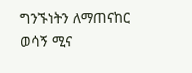ግንኙነትን ለማጠናከር ወሳኝ ሚና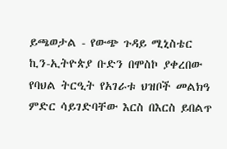ይጫወታል - የውጭ ጉዳይ ሚኒስቴር
ኪን-ኢትዮጵያ ቡድን በሞስኮ ያቀረበው የባህል ትርዒት የአገራቱ ህዝቦች መልክዓ ምድር ሳይገድባቸው እርስ በእርስ ይበልጥ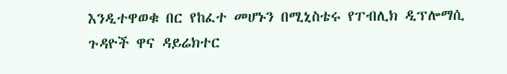እንዲተዋወቁ በር የከፈተ መሆኑን በሚኒስቴሩ የፐብሊክ ዲፕሎማሲ ጉዳዮች ዋና ዳይሬክተር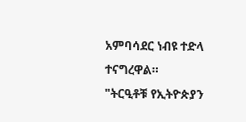አምባሳደር ነብዩ ተድላ ተናግረዋል።
"ትርዒቶቹ የኢትዮጵያን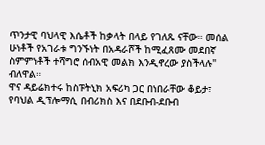ጥንታዊ ባህላዊ እሴቶች ከቃላት በላይ የገለጹ ናቸው። መሰል ሁነቶች የአገራቱ ግንኙነት በአዳራሾች ከሚፈጸሙ መደበኛ ስምምነቶች ተሻግሮ ሰብአዊ መልክ እንዲኖረው ያስችላሉ" ብለዋል።
ዋና ዳይሬክተሩ ከስፑትኒክ አፍሪካ ጋር በነበራቸው ቆይታ፣ የባህል ዲፕሎማሲ በብሪክስ እና በደቡብ-ደቡብ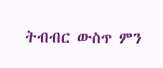ትብብር ውስጥ ምን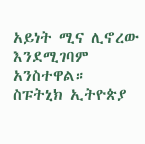አይነት ሚና ሊኖረው እንደሚገባም አንስተዋል።
ስፑትኒክ ኢትዮጵያ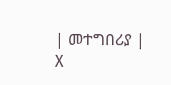| መተግበሪያ | X